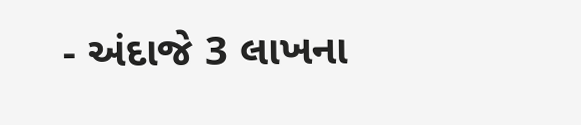- અંદાજે 3 લાખના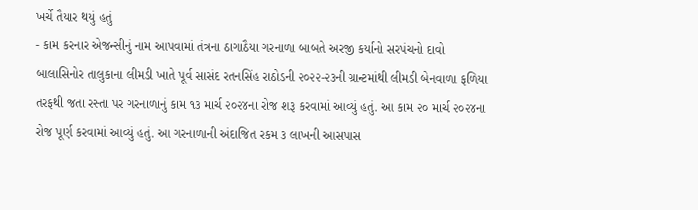ખર્ચે તૈયાર થયું હતું
- કામ કરનાર એજન્સીનું નામ આપવામાં તંત્રના ઠાગાઠૈયા ગરનાળા બાબતે અરજી કર્યાનો સરપંચનો દાવો
બાલાસિનોર તાલુકાના લીમડી ખાતે પૂર્વ સાસંદ રતનસિંહ રાઠોડની ૨૦૨૨-૨૩ની ગ્રાન્ટમાંથી લીમડી બેનવાળા ફળિયા તરફથી જતા રસ્તા પર ગરનાળાનું કામ ૧૩ માર્ચ ૨૦૨૪ના રોજ શરૂ કરવામાં આવ્યું હતું. આ કામ ૨૦ માર્ચ ૨૦૨૪ના રોજ પૂર્ણ કરવામાં આવ્યું હતું. આ ગરનાળાની અંદાજિત રકમ ૩ લાખની આસપાસ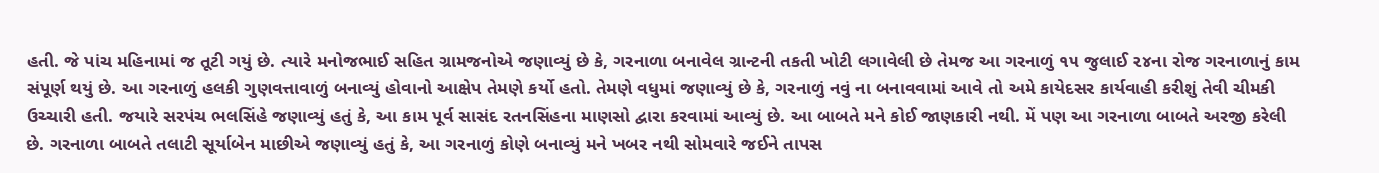હતી. જે પાંચ મહિનામાં જ તૂટી ગયું છે. ત્યારે મનોજભાઈ સહિત ગ્રામજનોએ જણાવ્યું છે કે, ગરનાળા બનાવેલ ગ્રાન્ટની તકતી ખોટી લગાવેલી છે તેમજ આ ગરનાળું ૧૫ જુલાઈ ૨૪ના રોજ ગરનાળાનું કામ સંપૂર્ણ થયું છે. આ ગરનાળું હલકી ગુણવત્તાવાળું બનાવ્યું હોવાનો આક્ષેપ તેમણે કર્યો હતો. તેમણે વધુમાં જણાવ્યું છે કે, ગરનાળું નવું ના બનાવવામાં આવે તો અમે કાયેદસર કાર્યવાહી કરીશું તેવી ચીમકી ઉચ્ચારી હતી. જયારે સરપંચ ભલસિંહે જણાવ્યું હતું કે, આ કામ પૂર્વ સાસંદ રતનસિંહના માણસો દ્વારા કરવામાં આવ્યું છે. આ બાબતે મને કોઈ જાણકારી નથી. મેં પણ આ ગરનાળા બાબતે અરજી કરેલી છે. ગરનાળા બાબતે તલાટી સૂર્યાબેન માછીએ જણાવ્યું હતું કે, આ ગરનાળું કોણે બનાવ્યું મને ખબર નથી સોમવારે જઈને તાપસ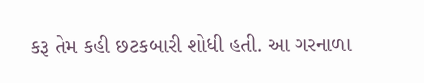કરૂ તેમ કહી છટકબારી શોધી હતી. આ ગરનાળા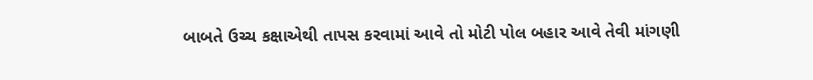બાબતે ઉચ્ચ કક્ષાએથી તાપસ કરવામાં આવે તો મોટી પોલ બહાર આવે તેવી માંગણી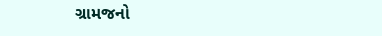ગ્રામજનો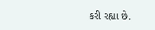કરી રહ્યા છે.